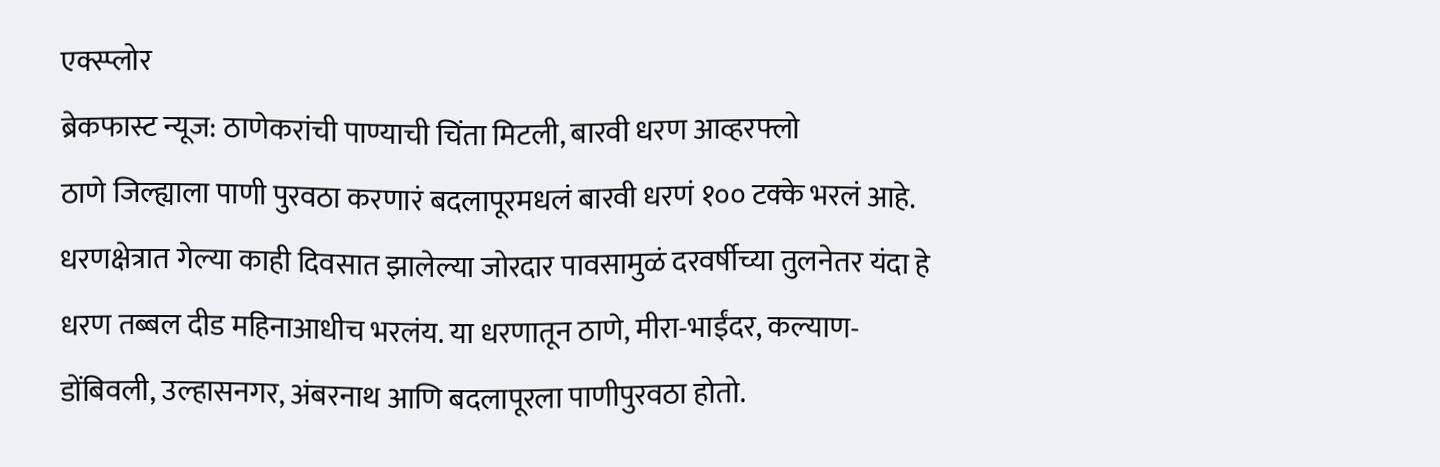एक्स्प्लोर
ब्रेकफास्ट न्यूज: ठाणेकरांची पाण्याची चिंता मिटली, बारवी धरण आव्हरफ्लो
ठाणे जिल्ह्याला पाणी पुरवठा करणारं बदलापूरमधलं बारवी धरणं १०० टक्के भरलं आहे. धरणक्षेत्रात गेल्या काही दिवसात झालेल्या जोरदार पावसामुळं दरवर्षीच्या तुलनेतर यंदा हे धरण तब्बल दीड महिनाआधीच भरलंय. या धरणातून ठाणे, मीरा-भाईंदर, कल्याण-डोंबिवली, उल्हासनगर, अंबरनाथ आणि बदलापूरला पाणीपुरवठा होतो.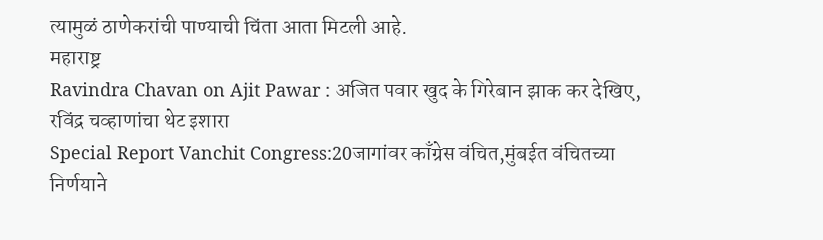त्यामुळं ठाणेकरांची पाण्याची चिंता आता मिटली आहे.
महाराष्ट्र
Ravindra Chavan on Ajit Pawar : अजित पवार खुद के गिरेबान झाक कर देखिए, रविंद्र चव्हाणांचा थेट इशारा
Special Report Vanchit Congress:20जागांवर काँग्रेस वंचित,मुंबईत वंचितच्या निर्णयाने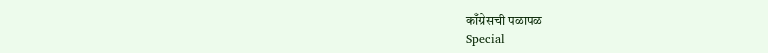काँग्रेसची पळापळ
Special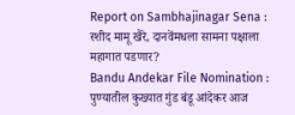Report on Sambhajinagar Sena : रशीद मामू खैरे, दानवेंमधला सामना पक्षाला महागात पडणार?
Bandu Andekar File Nomination : पुण्यातील कुख्यात गुंड बंडू आंदेकर आज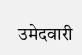उमेदवारी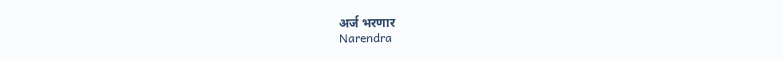अर्ज भरणार
Narendra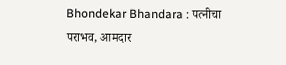Bhondekar Bhandara : पत्नीचा पराभव, आमदार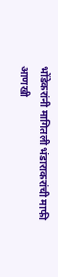भोंडेकरांनी मागितली भंडाराकरांची माफी
आणखी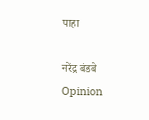पाहा

नरेंद्र बंडबे
Opinion